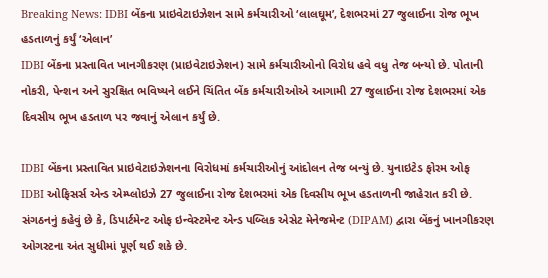Breaking News: IDBI બેંકના પ્રાઇવેટાઇઝેશન સામે કર્મચારીઓ ‘લાલઘૂમ’, દેશભરમાં 27 જુલાઈના રોજ ભૂખ હડતાળનું કર્યું ‘એલાન’
IDBI બેંકના પ્રસ્તાવિત ખાનગીકરણ (પ્રાઇવેટાઇઝેશન) સામે કર્મચારીઓનો વિરોધ હવે વધુ તેજ બન્યો છે. પોતાની નોકરી, પેન્શન અને સુરક્ષિત ભવિષ્યને લઈને ચિંતિત બેંક કર્મચારીઓએ આગામી 27 જુલાઈના રોજ દેશભરમાં એક દિવસીય ભૂખ હડતાળ પર જવાનું એલાન કર્યું છે.

IDBI બેંકના પ્રસ્તાવિત પ્રાઇવેટાઇઝેશનના વિરોધમાં કર્મચારીઓનું આંદોલન તેજ બન્યું છે. યુનાઇટેડ ફોરમ ઓફ IDBI ઓફિસર્સ એન્ડ એમ્પ્લોઇઝે 27 જુલાઈના રોજ દેશભરમાં એક દિવસીય ભૂખ હડતાળની જાહેરાત કરી છે.
સંગઠનનું કહેવું છે કે, ડિપાર્ટમેન્ટ ઓફ ઇન્વેસ્ટમેન્ટ એન્ડ પબ્લિક એસેટ મેનેજમેન્ટ (DIPAM) દ્વારા બેંકનું ખાનગીકરણ ઓગસ્ટના અંત સુધીમાં પૂર્ણ થઈ શકે છે.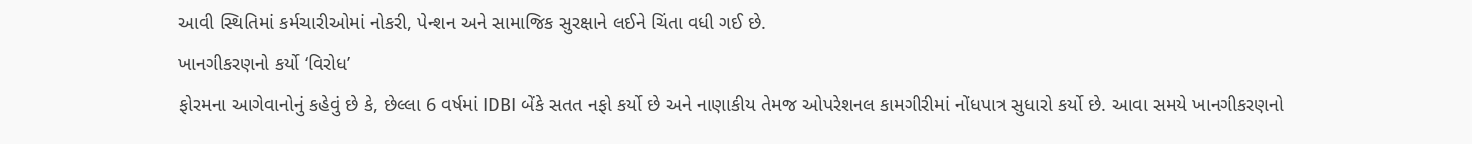આવી સ્થિતિમાં કર્મચારીઓમાં નોકરી, પેન્શન અને સામાજિક સુરક્ષાને લઈને ચિંતા વધી ગઈ છે.
ખાનગીકરણનો કર્યો ‘વિરોધ’
ફોરમના આગેવાનોનું કહેવું છે કે, છેલ્લા 6 વર્ષમાં IDBI બેંકે સતત નફો કર્યો છે અને નાણાકીય તેમજ ઓપરેશનલ કામગીરીમાં નોંધપાત્ર સુધારો કર્યો છે. આવા સમયે ખાનગીકરણનો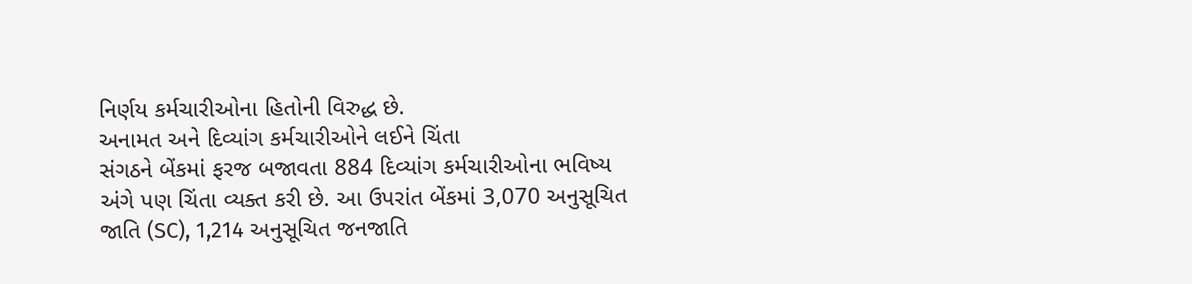નિર્ણય કર્મચારીઓના હિતોની વિરુદ્ધ છે.
અનામત અને દિવ્યાંગ કર્મચારીઓને લઈને ચિંતા
સંગઠને બેંકમાં ફરજ બજાવતા 884 દિવ્યાંગ કર્મચારીઓના ભવિષ્ય અંગે પણ ચિંતા વ્યક્ત કરી છે. આ ઉપરાંત બેંકમાં 3,070 અનુસૂચિત જાતિ (SC), 1,214 અનુસૂચિત જનજાતિ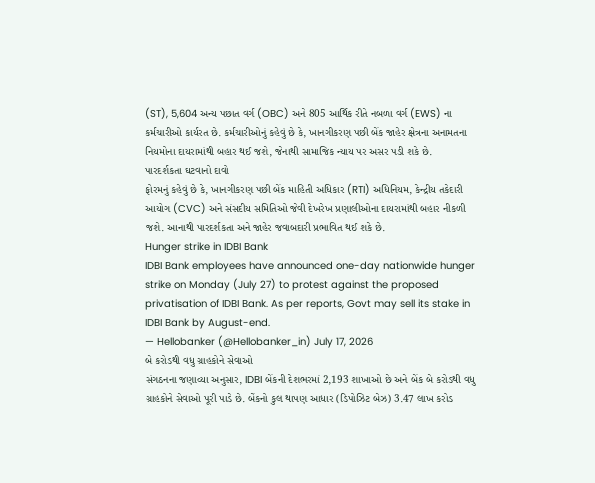(ST), 5,604 અન્ય પછાત વર્ગ (OBC) અને 805 આર્થિક રીતે નબળા વર્ગ (EWS) ના કર્મચારીઓ કાર્યરત છે. કર્મચારીઓનું કહેવું છે કે, ખાનગીકરણ પછી બેંક જાહેર ક્ષેત્રના અનામતના નિયમોના દાયરામાંથી બહાર થઈ જશે, જેનાથી સામાજિક ન્યાય પર અસર પડી શકે છે.
પારદર્શકતા ઘટવાનો દાવો
ફોરમનું કહેવું છે કે, ખાનગીકરણ પછી બેંક માહિતી અધિકાર (RTI) અધિનિયમ, કેન્દ્રીય તકેદારી આયોગ (CVC) અને સંસદીય સમિતિઓ જેવી દેખરેખ પ્રણાલીઓના દાયરામાંથી બહાર નીકળી જશે. આનાથી પારદર્શકતા અને જાહેર જવાબદારી પ્રભાવિત થઈ શકે છે.
Hunger strike in IDBI Bank
IDBI Bank employees have announced one-day nationwide hunger strike on Monday (July 27) to protest against the proposed privatisation of IDBI Bank. As per reports, Govt may sell its stake in IDBI Bank by August-end.
— Hellobanker (@Hellobanker_in) July 17, 2026
બે કરોડથી વધુ ગ્રાહકોને સેવાઓ
સંગઠનના જણાવ્યા અનુસાર, IDBI બેંકની દેશભરમાં 2,193 શાખાઓ છે અને બેંક બે કરોડથી વધુ ગ્રાહકોને સેવાઓ પૂરી પાડે છે. બેંકનો કુલ થાપણ આધાર (ડિપોઝિટ બેઝ) 3.47 લાખ કરોડ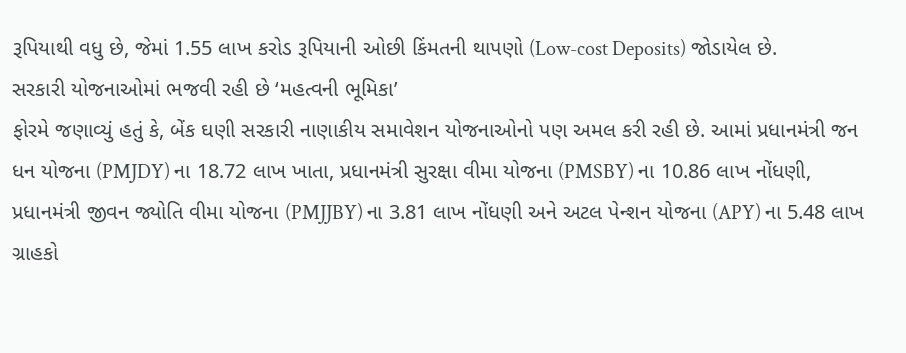રૂપિયાથી વધુ છે, જેમાં 1.55 લાખ કરોડ રૂપિયાની ઓછી કિંમતની થાપણો (Low-cost Deposits) જોડાયેલ છે.
સરકારી યોજનાઓમાં ભજવી રહી છે ‘મહત્વની ભૂમિકા’
ફોરમે જણાવ્યું હતું કે, બેંક ઘણી સરકારી નાણાકીય સમાવેશન યોજનાઓનો પણ અમલ કરી રહી છે. આમાં પ્રધાનમંત્રી જન ધન યોજના (PMJDY) ના 18.72 લાખ ખાતા, પ્રધાનમંત્રી સુરક્ષા વીમા યોજના (PMSBY) ના 10.86 લાખ નોંધણી, પ્રધાનમંત્રી જીવન જ્યોતિ વીમા યોજના (PMJJBY) ના 3.81 લાખ નોંધણી અને અટલ પેન્શન યોજના (APY) ના 5.48 લાખ ગ્રાહકો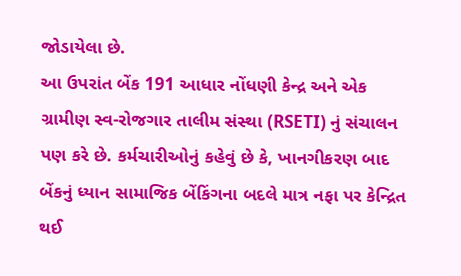જોડાયેલા છે.
આ ઉપરાંત બેંક 191 આધાર નોંધણી કેન્દ્ર અને એક ગ્રામીણ સ્વ-રોજગાર તાલીમ સંસ્થા (RSETI) નું સંચાલન પણ કરે છે. કર્મચારીઓનું કહેવું છે કે, ખાનગીકરણ બાદ બેંકનું ધ્યાન સામાજિક બેંકિંગના બદલે માત્ર નફા પર કેન્દ્રિત થઈ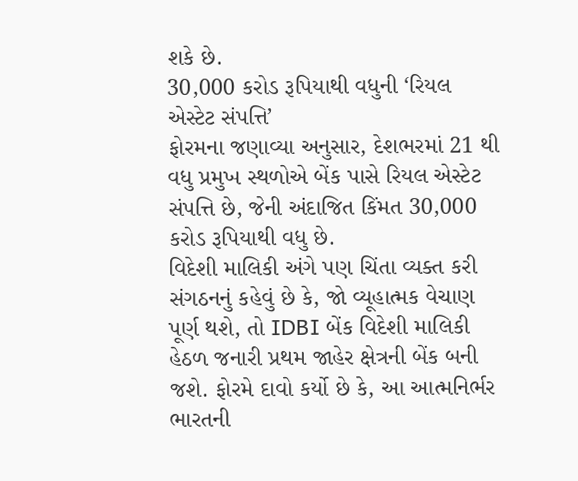શકે છે.
30,000 કરોડ રૂપિયાથી વધુની ‘રિયલ એસ્ટેટ સંપત્તિ’
ફોરમના જણાવ્યા અનુસાર, દેશભરમાં 21 થી વધુ પ્રમુખ સ્થળોએ બેંક પાસે રિયલ એસ્ટેટ સંપત્તિ છે, જેની અંદાજિત કિંમત 30,000 કરોડ રૂપિયાથી વધુ છે.
વિદેશી માલિકી અંગે પણ ચિંતા વ્યક્ત કરી
સંગઠનનું કહેવું છે કે, જો વ્યૂહાત્મક વેચાણ પૂર્ણ થશે, તો IDBI બેંક વિદેશી માલિકી હેઠળ જનારી પ્રથમ જાહેર ક્ષેત્રની બેંક બની જશે. ફોરમે દાવો કર્યો છે કે, આ આત્મનિર્ભર ભારતની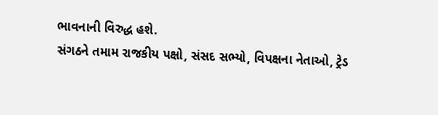ભાવનાની વિરુદ્ધ હશે.
સંગઠને તમામ રાજકીય પક્ષો, સંસદ સભ્યો, વિપક્ષના નેતાઓ, ટ્રેડ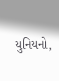યુનિયનો,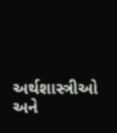અર્થશાસ્ત્રીઓ અને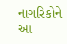નાગરિકોને આ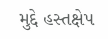મુદ્દે હસ્તક્ષેપ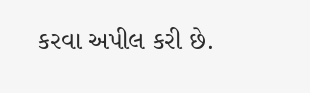કરવા અપીલ કરી છે.